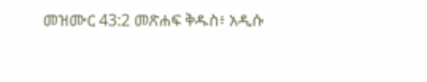መዝሙር 43:2 መጽሐፍ ቅዱስ፥ አዲሱ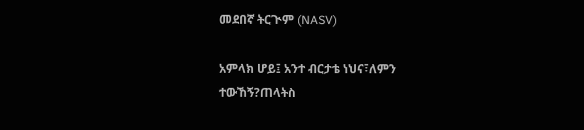መደበኛ ትርጒም (NASV)

አምላክ ሆይ፤ አንተ ብርታቴ ነህና፣ለምን ተውኸኝ?ጠላትስ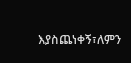እያስጨነቀኝ፣ለምን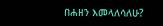በሐዘን እመላለሳለሁ?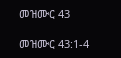መዝሙር 43

መዝሙር 43:1-4